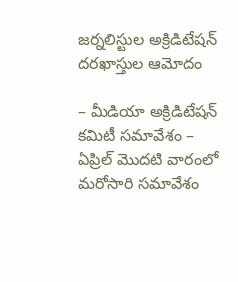జర్నలిస్టుల అక్రిడిటేషన్ దరఖాస్తుల ఆమోదం

– మీడియా అక్రిడిటేషన్ కమిటీ సమావేశం – ఏప్రిల్ మొదటి వారంలో మరోసారి సమావేశం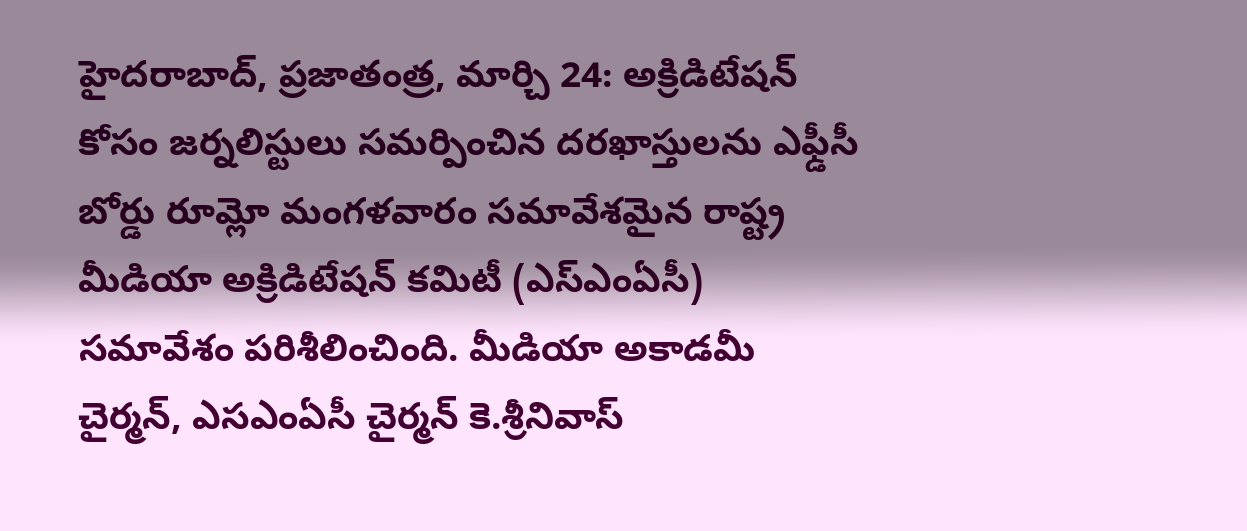హైదరాబాద్, ప్రజాతంత్ర, మార్చి 24: అక్రిడిటేషన్ కోసం జర్నలిస్టులు సమర్పించిన దరఖాస్తులను ఎఫ్డీసీ బోర్డు రూమ్లో మంగళవారం సమావేశమైన రాష్ట్ర మీడియా అక్రిడిటేషన్ కమిటీ (ఎస్ఎంఏసీ) సమావేశం పరిశీలించింది. మీడియా అకాడమీ చైర్మన్, ఎసఎంఏసీ చైర్మన్ కె.శ్రీనివాస్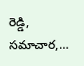రెడ్డి, సమాచార,…